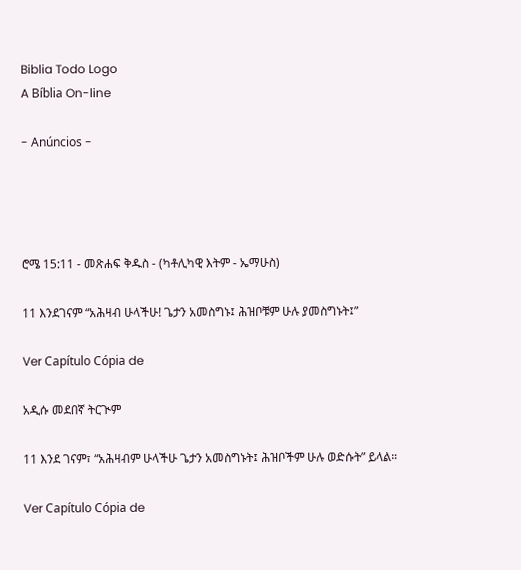Biblia Todo Logo
A Bíblia On-line

- Anúncios -




ሮሜ 15:11 - መጽሐፍ ቅዱስ - (ካቶሊካዊ እትም - ኤማሁስ)

11 እንደገናም “አሕዛብ ሁላችሁ! ጌታን አመስግኑ፤ ሕዝቦቹም ሁሉ ያመስግኑት፤”

Ver Capítulo Cópia de

አዲሱ መደበኛ ትርጒም

11 እንደ ገናም፣ “አሕዛብም ሁላችሁ ጌታን አመስግኑት፤ ሕዝቦችም ሁሉ ወድሱት” ይላል።

Ver Capítulo Cópia de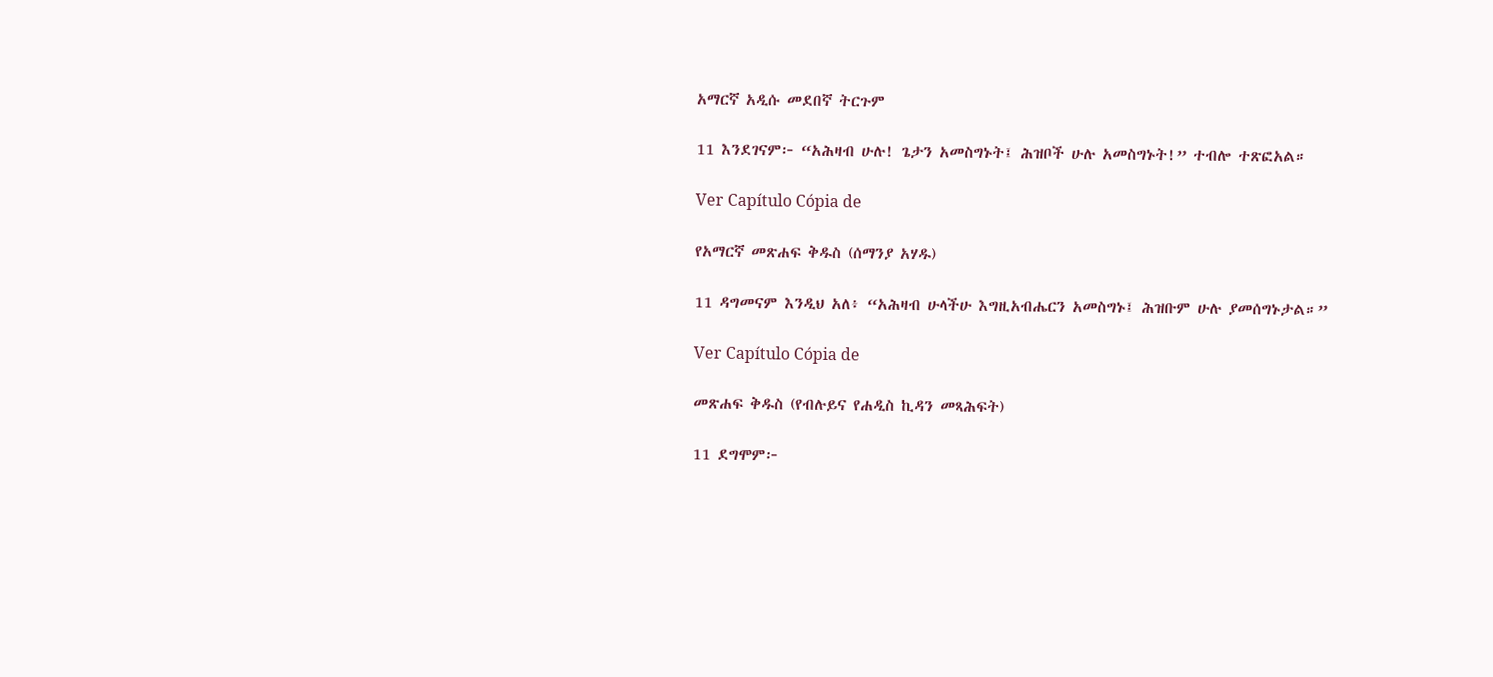አማርኛ አዲሱ መደበኛ ትርጉም

11 እንደገናም፦ “አሕዛብ ሁሉ! ጌታን አመስግኑት፤ ሕዝቦች ሁሉ አመስግኑት!” ተብሎ ተጽፎአል።

Ver Capítulo Cópia de

የአማርኛ መጽሐፍ ቅዱስ (ሰማንያ አሃዱ)

11 ዳግመናም እንዲህ አለ፥ “አሕዛብ ሁላችሁ እግዚአብሔርን አመስግኑ፤ ሕዝቡም ሁሉ ያመሰግኑታል።”

Ver Capítulo Cópia de

መጽሐፍ ቅዱስ (የብሉይና የሐዲስ ኪዳን መጻሕፍት)

11 ደግሞም፦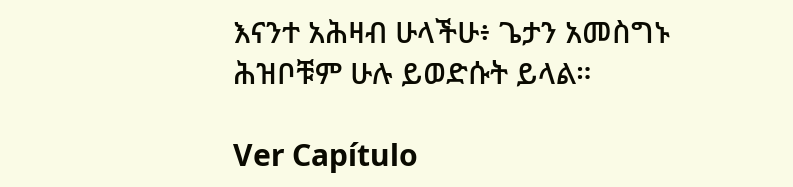እናንተ አሕዛብ ሁላችሁ፥ ጌታን አመስግኑ ሕዝቦቹም ሁሉ ይወድሱት ይላል።

Ver Capítulo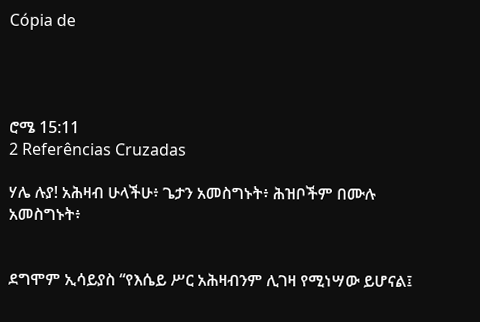Cópia de




ሮሜ 15:11
2 Referências Cruzadas

ሃሌ ሉያ! አሕዛብ ሁላችሁ፥ ጌታን አመስግኑት፥ ሕዝቦችም በሙሉ አመስግኑት፥


ደግሞም ኢሳይያስ “የእሴይ ሥር አሕዛብንም ሊገዛ የሚነሣው ይሆናል፤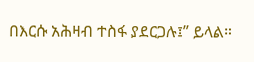በእርሱ አሕዛብ ተስፋ ያደርጋሉ፤” ይላል።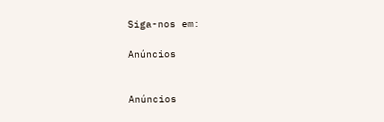Siga-nos em:

Anúncios


Anúncios